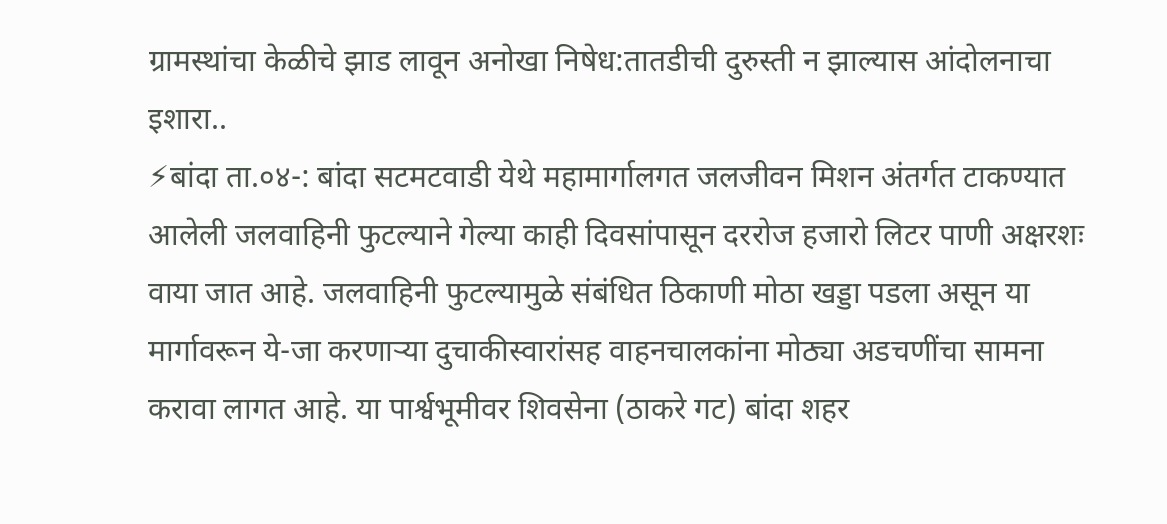ग्रामस्थांचा केळीचे झाड लावून अनोखा निषेध:तातडीची दुरुस्ती न झाल्यास आंदोलनाचा इशारा..
⚡बांदा ता.०४-: बांदा सटमटवाडी येथे महामार्गालगत जलजीवन मिशन अंतर्गत टाकण्यात आलेली जलवाहिनी फुटल्याने गेल्या काही दिवसांपासून दररोज हजारो लिटर पाणी अक्षरशः वाया जात आहे. जलवाहिनी फुटल्यामुळे संबंधित ठिकाणी मोठा खड्डा पडला असून या मार्गावरून ये-जा करणाऱ्या दुचाकीस्वारांसह वाहनचालकांना मोठ्या अडचणींचा सामना करावा लागत आहे. या पार्श्वभूमीवर शिवसेना (ठाकरे गट) बांदा शहर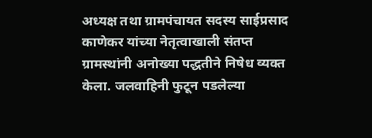अध्यक्ष तथा ग्रामपंचायत सदस्य साईप्रसाद काणेकर यांच्या नेतृत्वाखाली संतप्त ग्रामस्थांनी अनोख्या पद्धतीने निषेध व्यक्त केला. जलवाहिनी फुटून पडलेल्या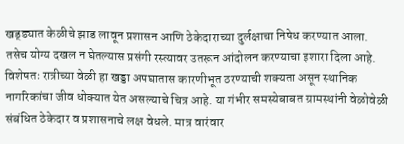खड्ड्यात केळीचे झाड लावून प्रशासन आणि ठेकेदाराच्या दुर्लक्षाचा निषेध करण्यात आला. तसेच योग्य दखल न घेतल्यास प्रसंगी रस्त्यावर उतरून आंदोलन करण्याचा इशारा दिला आहे.
विशेषतः रात्रीच्या वेळी हा खड्डा अपघातास कारणीभूत ठरण्याची शक्यता असून स्थानिक नागरिकांचा जीव धोक्यात येत असल्याचे चित्र आहे. या गंभीर समस्येबाबत ग्रामस्थांनी वेळोवेळी संबंधित ठेकेदार व प्रशासनाचे लक्ष वेधले. मात्र वारंवार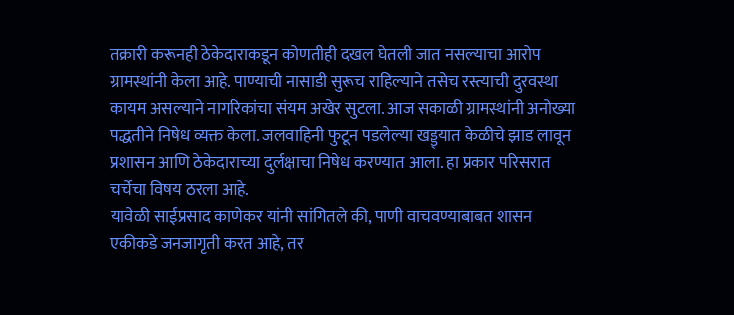तक्रारी करूनही ठेकेदाराकडून कोणतीही दखल घेतली जात नसल्याचा आरोप ग्रामस्थांनी केला आहे. पाण्याची नासाडी सुरूच राहिल्याने तसेच रस्त्याची दुरवस्था कायम असल्याने नागरिकांचा संयम अखेर सुटला. आज सकाळी ग्रामस्थांनी अनोख्या पद्धतीने निषेध व्यक्त केला. जलवाहिनी फुटून पडलेल्या खड्ड्यात केळीचे झाड लावून प्रशासन आणि ठेकेदाराच्या दुर्लक्षाचा निषेध करण्यात आला. हा प्रकार परिसरात चर्चेचा विषय ठरला आहे.
यावेळी साईप्रसाद काणेकर यांनी सांगितले की, पाणी वाचवण्याबाबत शासन एकीकडे जनजागृती करत आहे, तर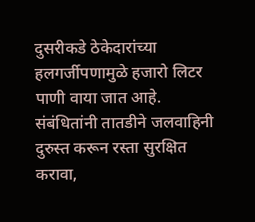दुसरीकडे ठेकेदारांच्या हलगर्जीपणामुळे हजारो लिटर पाणी वाया जात आहे. संबंधितांनी तातडीने जलवाहिनी दुरुस्त करून रस्ता सुरक्षित करावा,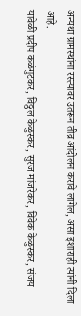अन्यथा ग्रामस्थांना रस्त्यावर उतरून तीव्र आंदोलन करावे लागेल, असा इशाराही त्यांनी दिला आहे.
यावेळी प्रदीप कळंगुटकर, विठ्ठल केळुस्कर, सुरज मांजरेकर, विवेक केळुस्कर, संजय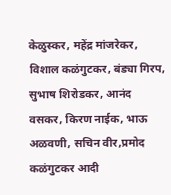केळुस्कर, महेंद्र मांजरेकर, विशाल कळंगुटकर, बंड्या गिरप, सुभाष शिरोडकर, आनंद वसकर, किरण नाईक, भाऊ अळवणी, सचिन वीर,प्रमोद कळंगुटकर आदी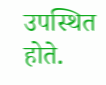उपस्थित होते.